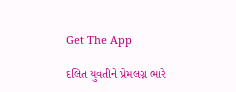Get The App

દલિત યુવતીને પ્રેમલગ્ન ભારે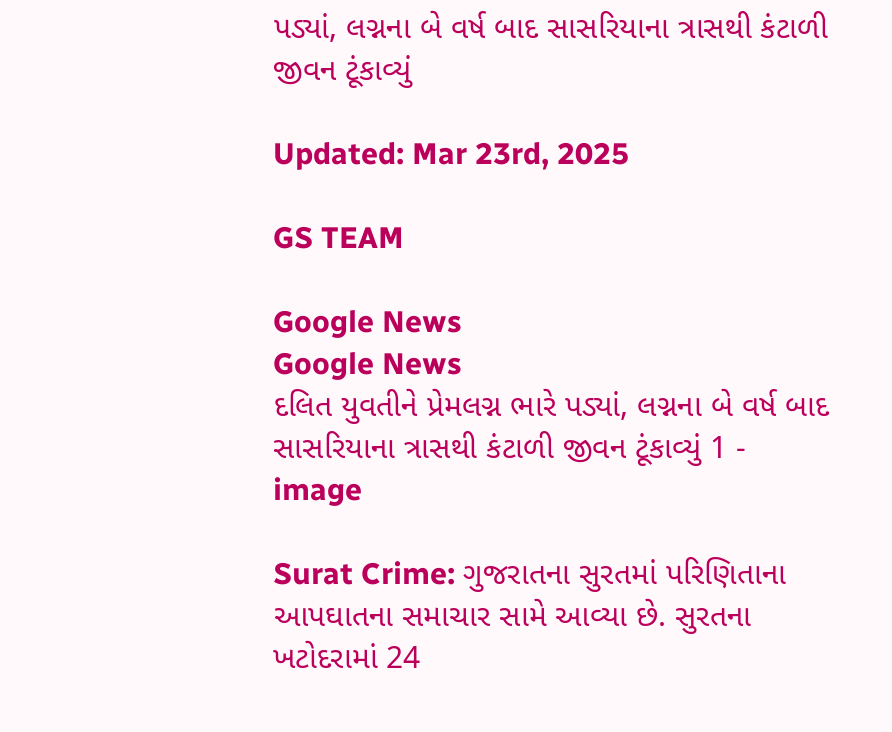પડ્યાં, લગ્નના બે વર્ષ બાદ સાસરિયાના ત્રાસથી કંટાળી જીવન ટૂંકાવ્યું

Updated: Mar 23rd, 2025

GS TEAM

Google News
Google News
દલિત યુવતીને પ્રેમલગ્ન ભારે પડ્યાં, લગ્નના બે વર્ષ બાદ સાસરિયાના ત્રાસથી કંટાળી જીવન ટૂંકાવ્યું 1 - image

Surat Crime: ગુજરાતના સુરતમાં પરિણિતાના આપઘાતના સમાચાર સામે આવ્યા છે. સુરતના ખટોદરામાં 24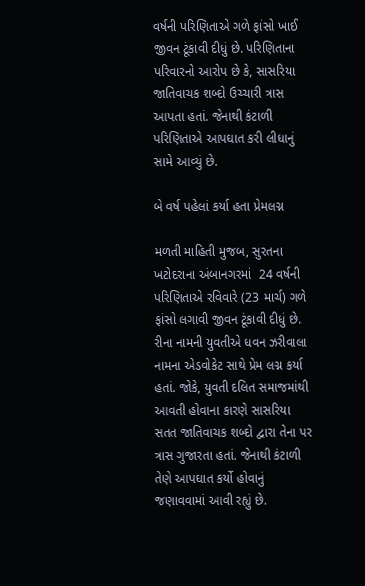વર્ષની પરિણિતાએ ગળે ફાંસો ખાઈ જીવન ટૂંકાવી દીધું છે. પરિણિતાના પરિવારનો આરોપ છે કે, સાસરિયા જાતિવાચક શબ્દો ઉચ્ચારી ત્રાસ આપતા હતાં. જેનાથી કંટાળી પરિણિતાએ આપઘાત કરી લીધાનું સામે આવ્યું છે.

બે વર્ષ પહેલાં કર્યા હતા પ્રેમલગ્ન

મળતી માહિતી મુજબ, સુરતના ખટોદરાના અંબાનગરમાં  24 વર્ષની પરિણિતાએ રવિવારે (23 માર્ચ) ગળે ફાંસો લગાવી જીવન ટૂંકાવી દીધું છે. રીના નામની યુવતીએ ધવન ઝરીવાલા નામના એડવોકેટ સાથે પ્રેમ લગ્ન કર્યા હતાં. જોકે, યુવતી દલિત સમાજમાંથી આવતી હોવાના કારણે સાસરિયા સતત જાતિવાચક શબ્દો દ્વારા તેના પર ત્રાસ ગુજારતા હતાં. જેનાથી કંટાળી તેણે આપઘાત કર્યો હોવાનું જણાવવામાં આવી રહ્યું છે.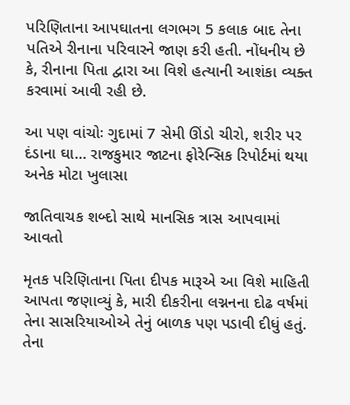પરિણિતાના આપઘાતના લગભગ 5 કલાક બાદ તેના પતિએ રીનાના પરિવારને જાણ કરી હતી. નોંધનીય છે કે, રીનાના પિતા દ્વારા આ વિશે હત્યાની આશંકા વ્યક્ત કરવામાં આવી રહી છે.

આ પણ વાંચોઃ ગુદામાં 7 સેમી ઊંડો ચીરો, શરીર પર દંડાના ઘા... રાજકુમાર જાટના ફોરેન્સિક રિપોર્ટમાં થયા અનેક મોટા ખુલાસા

જાતિવાચક શબ્દો સાથે માનસિક ત્રાસ આપવામાં આવતો

મૃતક પરિણિતાના પિતા દીપક મારૂએ આ વિશે માહિતી આપતા જણાવ્યું કે, મારી દીકરીના લગ્નનના દોઢ વર્ષમાં તેના સાસરિયાઓએ તેનું બાળક પણ પડાવી દીધું હતું. તેના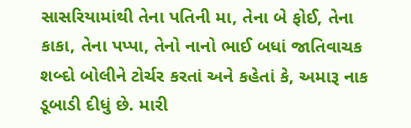સાસરિયામાંથી તેના પતિની મા, તેના બે ફોઈ, તેના કાકા, તેના પપ્પા, તેનો નાનો ભાઈ બધાં જાતિવાચક શબ્દો બોલીને ટોર્ચર કરતાં અને કહેતાં કે, અમારૂ નાક ડૂબાડી દીધું છે. મારી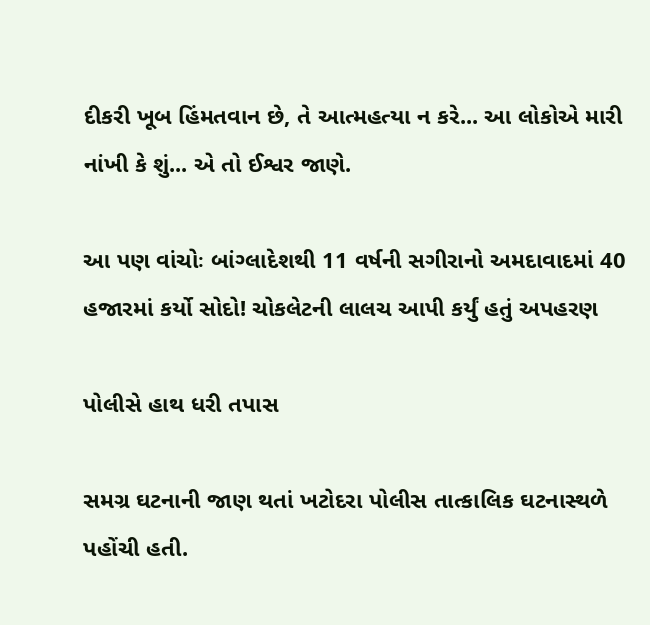દીકરી ખૂબ હિંમતવાન છે, તે આત્મહત્યા ન કરે... આ લોકોએ મારી નાંખી કે શું... એ તો ઈશ્વર જાણે.

આ પણ વાંચોઃ બાંગ્લાદેશથી 11 વર્ષની સગીરાનો અમદાવાદમાં 40 હજારમાં કર્યો સોદો! ચોકલેટની લાલચ આપી કર્યું હતું અપહરણ

પોલીસે હાથ ધરી તપાસ

સમગ્ર ઘટનાની જાણ થતાં ખટોદરા પોલીસ તાત્કાલિક ઘટનાસ્થળે પહોંચી હતી.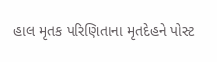હાલ મૃતક પરિણિતાના મૃતદેહને પોસ્ટ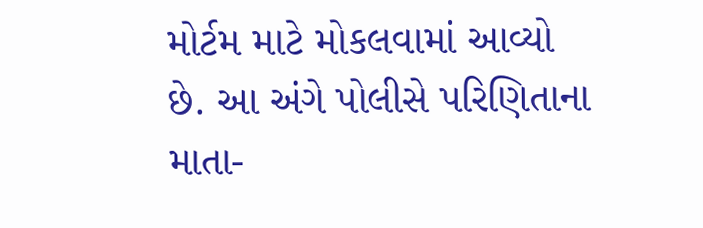મોર્ટમ માટે મોકલવામાં આવ્યો છે. આ અંગે પોલીસે પરિણિતાના માતા-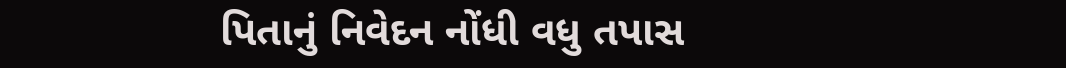પિતાનું નિવેદન નોંધી વધુ તપાસ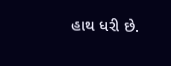હાથ ધરી છે.